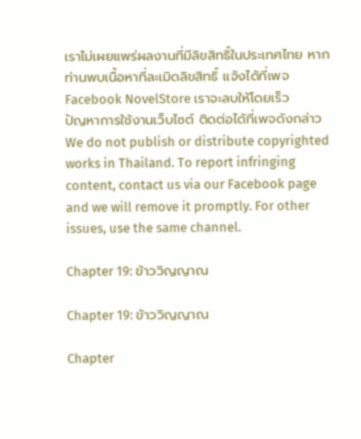เราไม่เผยแพร่ผลงานที่มีลิขสิทธิ์ในประเทศไทย หากท่านพบเนื้อหาที่ละเมิดลิขสิทธิ์ แจ้งได้ที่เพจ Facebook NovelStore เราจะลบให้โดยเร็ว
ปัญหาการใช้งานเว็บไซต์ ติดต่อได้ที่เพจดังกล่าว
We do not publish or distribute copyrighted works in Thailand. To report infringing content, contact us via our Facebook page and we will remove it promptly. For other issues, use the same channel.

Chapter 19: ข้าววิญญาณ

Chapter 19: ข้าววิญญาณ

Chapter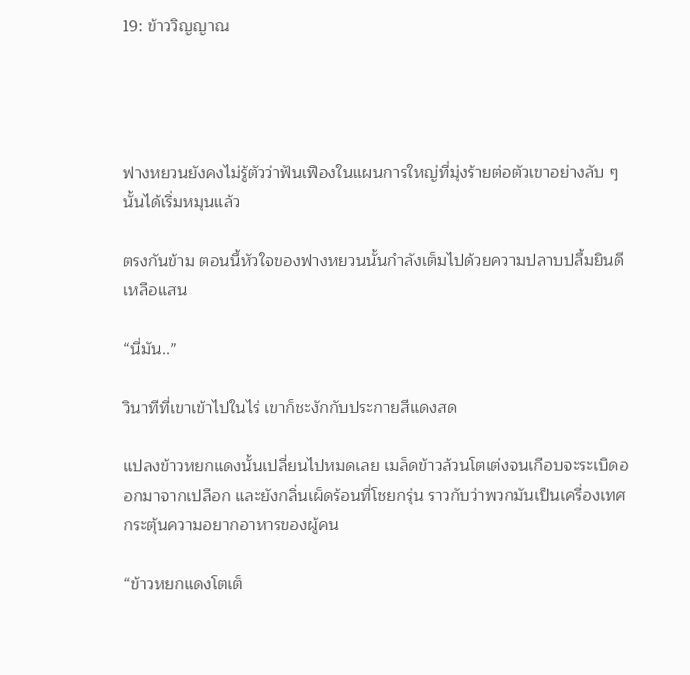19: ข้าววิญญาณ




ฟางหยวนยังคงไม่รู้ตัวว่าฟันเฟืองในแผนการใหญ่ที่มุ่งร้ายต่อตัวเขาอย่างลับ ๆ นั้นได้เริ่มหมุนแล้ว

ตรงกันข้าม ตอนนี้หัวใจของฟางหยวนนั้นกำลังเต็มไปด้วยความปลาบปลื้มยินดีเหลือแสน

“นี่มัน..”

วินาทีที่เขาเข้าไปในไร่ เขาก็ชะงักกับประกายสีแดงสด

แปลงข้าวหยกแดงนั้นเปลี่ยนไปหมดเลย เมล็ดข้าวล้วนโตเต่งจนเกือบจะระเบิดออกมาจากเปลือก และยังกลิ่นเผ็ดร้อนที่โชยกรุ่น ราวกับว่าพวกมันเป็นเครื่องเทศ กระตุ้นความอยากอาหารของผู้คน

“ข้าวหยกแดงโตเต็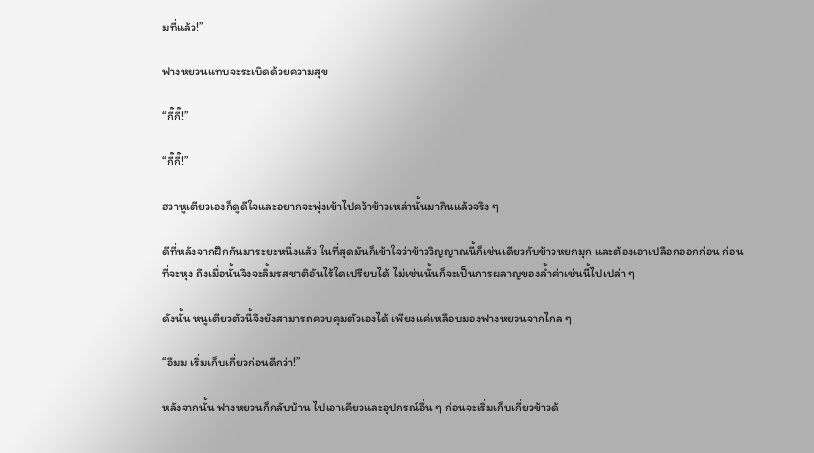มที่แล้ว!”

ฟางหยวนแทบจะระเบิดด้วยความสุข

“กี๊กี๊!”

“กี๊กี๊!”

ฮวาหูเตียวเองก็ดูดีใจและอยากจะพุ่งเข้าไปคว้าข้าวเหล่านั้นมากินแล้วจริง ๆ

ดีที่หลังจากฝึกกันมาระยะหนึ่งแล้ว ในที่สุดมันก็เข้าใจว่าข้าววิญญาณนี้ก็เช่นเดียวกับข้าวหยกมุก และต้องเอาเปลือกออกก่อน ก่อนที่จะหุง ถึงเมื่อนั้นจึงจะลิ้มรสชาติอันไร้ใดเปรียบได้ ไม่เช่นนั้นก็จะเป็นการผลาญของล้ำค่าเช่นนี้ไปเปล่า ๆ

ดังนั้น หนูเตียวตัวนี้จึงยังสามารถควบคุมตัวเองได้ เพียงแค่เหลือบมองฟางหยวนจากไกล ๆ

“อืมม เริ่มเก็บเกี่ยวก่อนดีกว่า!”

หลังจากนั้น ฟางหยวนก็กลับบ้าน ไปเอาเคียวและอุปกรณ์อื่น ๆ ก่อนจะเริ่มเก็บเกี่ยวข้าวด้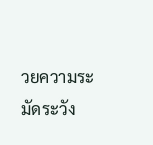วยความระมัดระวัง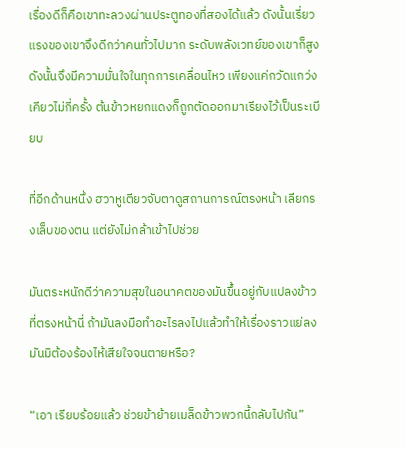เรื่องดีก็คือเขาทะลวงผ่านประตูทองที่สองได้แล้ว ดังนั้นเรี่ยวแรงของเขาจึงดีกว่าคนทั่วไปมาก ระดับพลังเวทย์ของเขาก็สูง ดังนั้นจึงมีความมั่นใจในทุกการเคลื่อนไหว เพียงแค่กวัดแกว่งเคียวไม่กี่ครั้ง ต้นข้าวหยกแดงก็ถูกตัดออกมาเรียงไว้เป็นระเบียบ

ที่อีกด้านหนึ่ง ฮวาหูเตียวจับตาดูสถานการณ์ตรงหน้า เลียกรงเล็บของตน แต่ยังไม่กล้าเข้าไปช่วย

มันตระหนักดีว่าความสุขในอนาคตของมันขึ้นอยู่กับแปลงข้าวที่ตรงหน้านี่ ถ้ามันลงมือทำอะไรลงไปแล้วทำให้เรื่องราวแย่ลง มันมิต้องร้องไห้เสียใจจนตายหรือ?

“เอา เรียบร้อยแล้ว ช่วยข้าย้ายเมล็ดข้าวพวกนี้กลับไปกัน”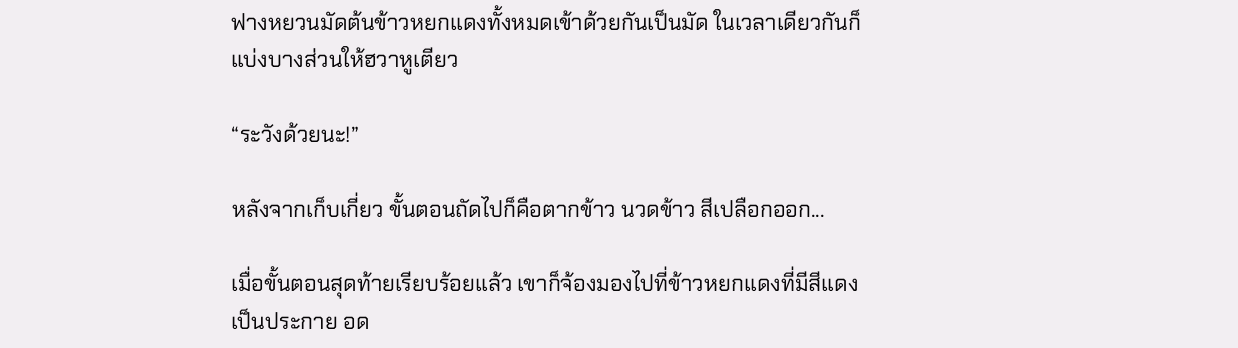ฟางหยวนมัดต้นข้าวหยกแดงทั้งหมดเข้าด้วยกันเป็นมัด ในเวลาเดียวกันก็แบ่งบางส่วนให้ฮวาหูเตียว

“ระวังด้วยนะ!”

หลังจากเก็บเกี่ยว ขั้นตอนถัดไปก็คือตากข้าว นวดข้าว สีเปลือกออก...

เมื่อขั้นตอนสุดท้ายเรียบร้อยแล้ว เขาก็จ้องมองไปที่ข้าวหยกแดงที่มีสีแดงเป็นประกาย อด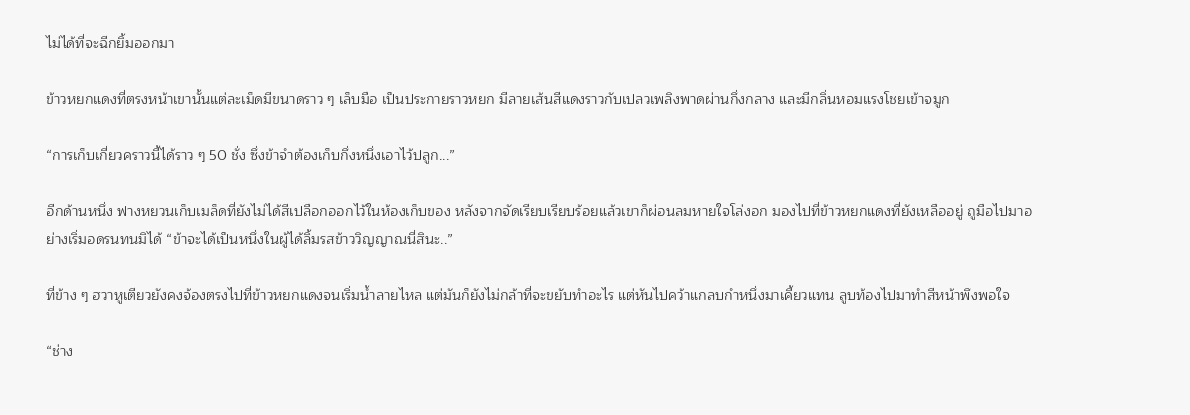ไม่ได้ที่จะฉีกยิ้มออกมา

ข้าวหยกแดงที่ตรงหน้าเขานั้นแต่ละเม็ดมีขนาดราว ๆ เล็บมือ เป็นประกายราวหยก มีลายเส้นสีแดงราวกับเปลวเพลิงพาดผ่านกึ่งกลาง และมีกลิ่นหอมแรงโชยเข้าจมูก

“การเก็บเกี่ยวคราวนี้ได้ราว ๆ 50 ชั่ง ซึ่งข้าจำต้องเก็บกึ่งหนึ่งเอาไว้ปลูก...”

อีกด้านหนึ่ง ฟางหยวนเก็บเมล็ดที่ยังไม่ได้สีเปลือกออกไว้ในห้องเก็บของ หลังจากจัดเรียบเรียบร้อยแล้วเขาก็ผ่อนลมหายใจโล่งอก มองไปที่ข้าวหยกแดงที่ยังเหลืออยู่ ถูมือไปมาอย่างเริ่มอดรนทนมิได้ “ข้าจะได้เป็นหนึ่งในผู้ได้ลิ้มรสข้าววิญญาณนี่สินะ..”

ที่ข้าง ๆ ฮวาหูเตียวยังคงจ้องตรงไปที่ข้าวหยกแดงจนเริ่มน้ำลายไหล แต่มันก็ยังไม่กล้าที่จะขยับทำอะไร แต่หันไปคว้าแกลบกำหนึ่งมาเคี้ยวแทน ลูบท้องไปมาทำสีหน้าพึงพอใจ

“ช่าง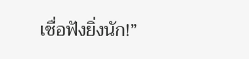เชื่อฟังยิ่งนัก!”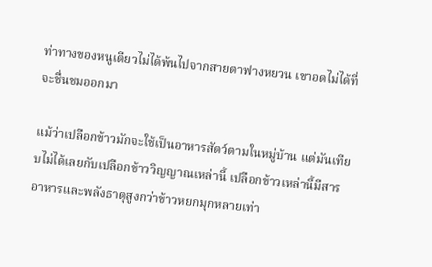ท่าทางของหนูเตียวไม่ได้พ้นไปจากสายตาฟางหยวน เขาอดไม่ได้ที่จะชื่นชมออกมา

แม้ว่าเปลือกข้าวมักจะใช้เป็นอาหารสัตว์ตามในหมู่บ้าน แต่มันเทียบไม่ได้เลยกับเปลือกข้าววิญญาณเหล่านี้ เปลือกข้าวเหล่านี้มีสารอาหารและพลังธาตุสูงกว่าข้าวหยกมุกหลายเท่า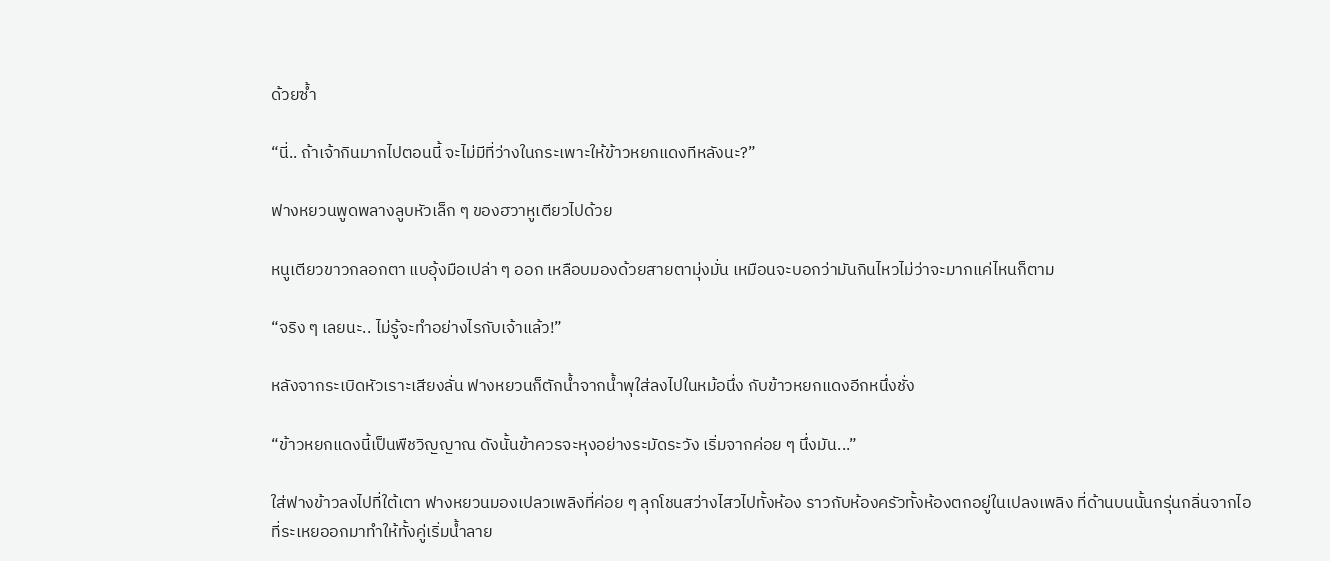ด้วยซ้ำ

“นี่.. ถ้าเจ้ากินมากไปตอนนี้ จะไม่มีที่ว่างในกระเพาะให้ข้าวหยกแดงทีหลังนะ?”

ฟางหยวนพูดพลางลูบหัวเล็ก ๆ ของฮวาหูเตียวไปด้วย

หนูเตียวขาวกลอกตา แบอุ้งมือเปล่า ๆ ออก เหลือบมองด้วยสายตามุ่งมั่น เหมือนจะบอกว่ามันกินไหวไม่ว่าจะมากแค่ไหนก็ตาม

“จริง ๆ เลยนะ.. ไม่รู้จะทำอย่างไรกับเจ้าแล้ว!”

หลังจากระเบิดหัวเราะเสียงลั่น ฟางหยวนก็ตักน้ำจากน้ำพุใส่ลงไปในหม้อนึ่ง กับข้าวหยกแดงอีกหนึ่งชั่ง

“ข้าวหยกแดงนี้เป็นพืชวิญญาณ ดังนั้นข้าควรจะหุงอย่างระมัดระวัง เริ่มจากค่อย ๆ นึ่งมัน...”

ใส่ฟางข้าวลงไปที่ใต้เตา ฟางหยวนมองเปลวเพลิงที่ค่อย ๆ ลุกโชนสว่างไสวไปทั้งห้อง ราวกับห้องครัวทั้งห้องตกอยู่ในเปลงเพลิง ที่ด้านบนนั้นกรุ่นกลิ่นจากไอที่ระเหยออกมาทำให้ทั้งคู่เริ่มน้ำลาย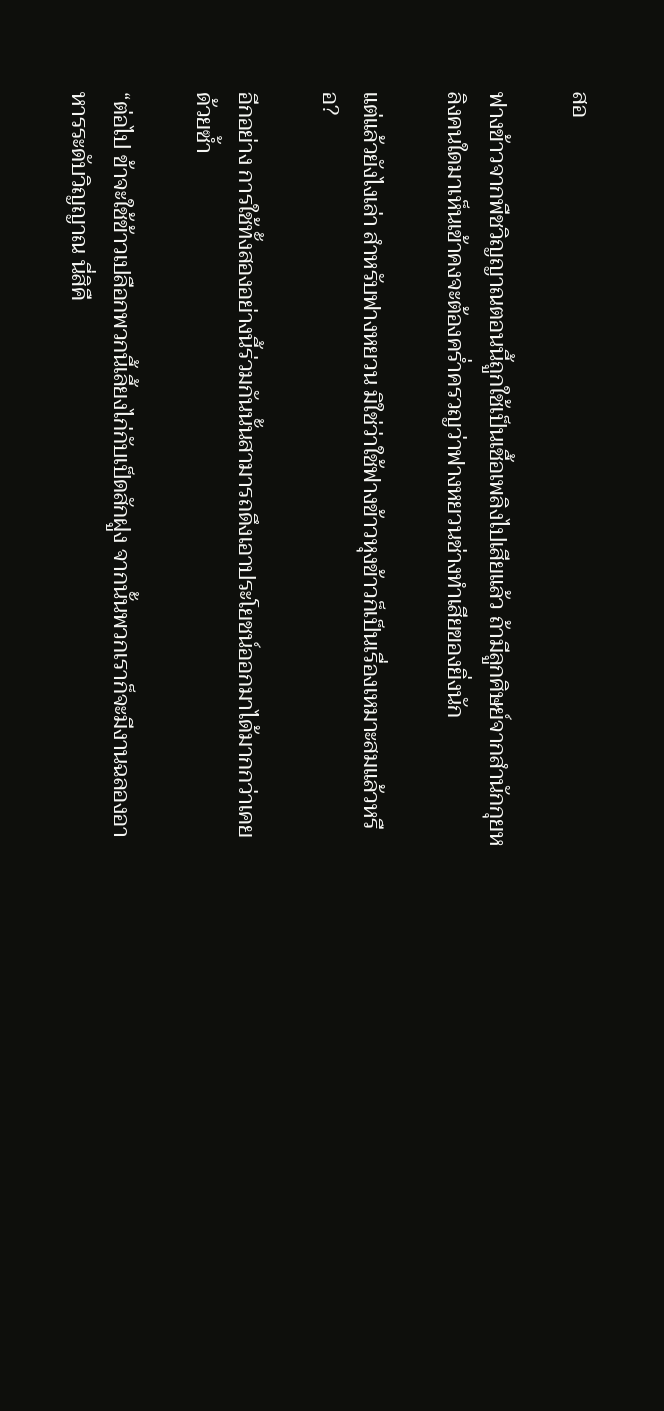สอ

ฟางข้าวจากพืชวิญญาณตอนนี้ถูกใช้เป็นเชื้อเพลิงไปเสียแล้ว ถ้ามีลูกศิษย์จากสำนักกุยหลิงคนใดมาเห็นเข้าคงจะต้องคร่ำครวญว่าฟางหยวนช่างทำเสียของยิ่งนัก

แต่แล้วยังไงเล่า สำหรับฟางหยวน มิใช่ว่าใช้ฟางข้าวหุงข้าวก็เป็นเรื่องเหมาะสมแล้วหรือ?

อีกอย่าง การใช้ทั้งสองอย่างนี้ร่วมกันนั้นสามารถดึงเอาประโยชน์ออกมาได้มากกว่าเคยด้วยซ้ำ

“ต่อไป ข้าจะใช้ข้าวเปลือกพวกนี้เลี้ยงไก่กับเป็ดสักฝูง จากนั้นพวกเราก็จะมีงานฉลองอาหารระดับวิญญาณ นี่สิคื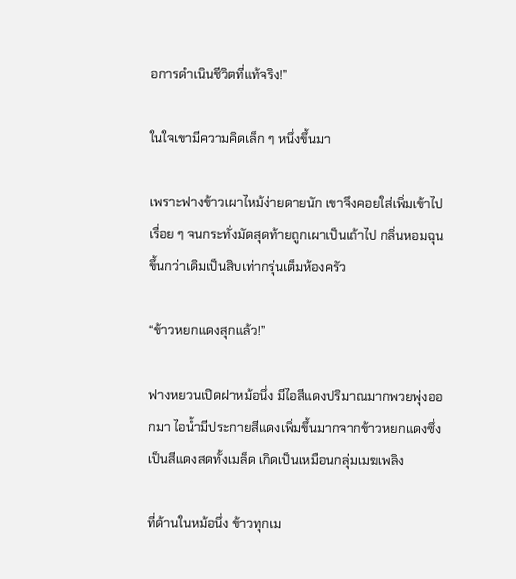อการดำเนินชีวิตที่แท้จริง!”

ในใจเขามีความคิดเล็ก ๆ หนึ่งขึ้นมา

เพราะฟางข้าวเผาไหม้ง่ายดายนัก เขาจึงคอยใส่เพิ่มเข้าไปเรื่อย ๆ จนกระทั่งมัดสุดท้ายถูกเผาเป็นเถ้าไป กลิ่นหอมฉุนขึ้นกว่าเดิมเป็นสิบเท่ากรุ่นเต็มห้องครัว

“ข้าวหยกแดงสุกแล้ว!”

ฟางหยวนเปิดฝาหม้อนึ่ง มีไอสีแดงปริมาณมากพวยพุ่งออกมา ไอน้ำมีประกายสีแดงเพิ่มขึ้นมากจากข้าวหยกแดงซึ่งเป็นสีแดงสดทั้งเมล็ด เกิดเป็นเหมือนกลุ่มเมฆเพลิง

ที่ด้านในหม้อนึ่ง ข้าวทุกเม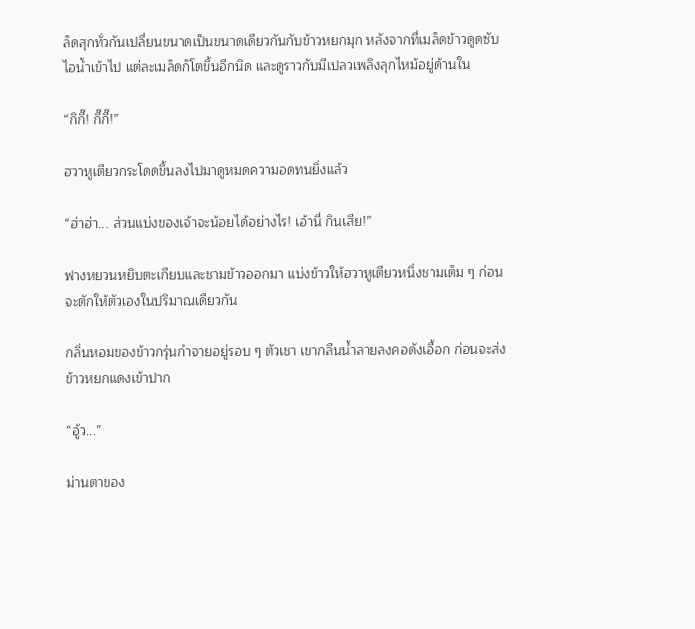ล็ดสุกทั่วกันเปลี่ยนขนาดเป็นขนาดเดียวกันกับข้าวหยกมุก หลังจากที่เมล็ดข้าวดูดซับไอน้ำเข้าไป แต่ละเมล็ดก็โตขึ้นอีกนิด และดูราวกับมีเปลวเพลิงลุกไหม้อยู่ด้านใน

“กิกี๊! กี๊กี๊!”

ฮวาหูเตียวกระโดดขึ้นลงไปมาดูหมดความอดทนยิ่งแล้ว

“ฮ่าฮ่า... ส่วนแบ่งของเจ้าจะน้อยได้อย่างไร! เอ้านี่ กินเสีย!”

ฟางหยวนหยิบตะเกียบและชามข้าวออกมา แบ่งข้าวให้ฮวาหูเตียวหนึ่งชามเต็ม ๆ ก่อนจะตักให้ตัวเองในปริมาณเดียวกัน

กลิ่นหอมของข้าวกรุ่นกำจายอยู่รอบ ๆ ตัวเชา เขากลืนน้ำลายลงคอดังเอื้อก ก่อนจะส่งข้าวหยกแดงเข้าปาก

“อู้ว...”

ม่านตาของ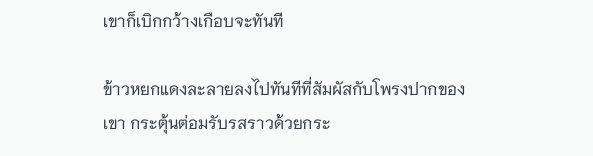เขาก็เบิกกว้างเกือบจะทันที

ข้าวหยกแดงละลายลงไปทันทีที่สัมผัสกับโพรงปากของเขา กระตุ้นต่อมรับรสราวด้วยกระ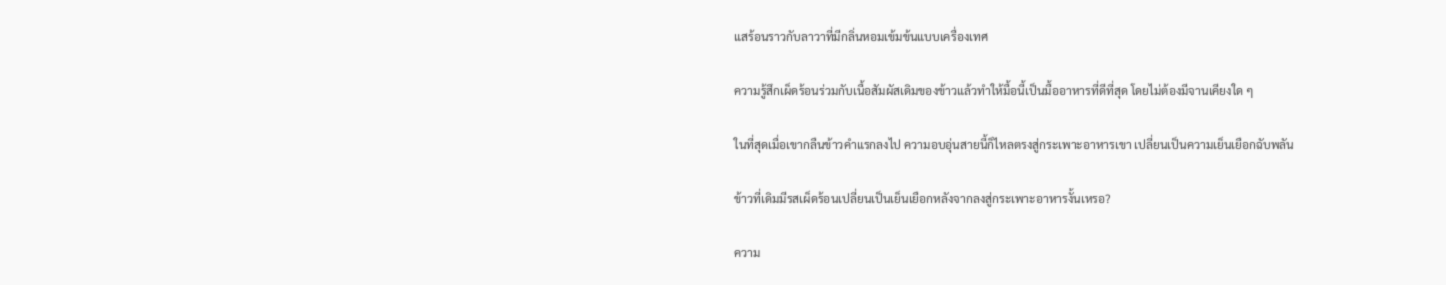แสร้อนราวกับลาวาที่มีกลิ่นหอมเข้มข้นแบบเครื่องเทศ

ความรู้สึกเผ็ดร้อนร่วมกับเนื้อสัมผัสเดิมของข้าวแล้วทำให้มื้อนี้เป็นมื้ออาหารที่ดีที่สุด โดยไม่ต้องมีจานเคียงใด ๆ

ในที่สุดเมื่อเขากลืนข้าวคำแรกลงไป ความอบอุ่นสายนี้ก็ไหลตรงสู่กระเพาะอาหารเขา เปลี่ยนเป็นความเย็นเยือกฉับพลัน

ข้าวที่เดิมมีรสเผ็ดร้อนเปลี่ยนเป็นเย็นเยือกหลังจากลงสู่กระเพาะอาหารงั้นเหรอ?

ความ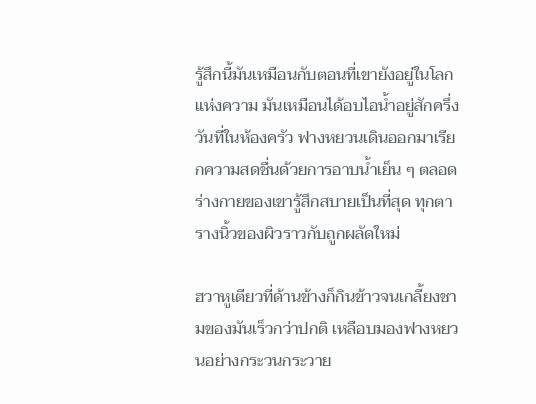รู้สึกนี้มันเหมือนกับตอนที่เขายังอยู่ในโลกแห่งความ มันเหมือนได้อบไอน้ำอยู่สักครึ่งวันที่ในห้องครัว ฟางหยวนเดินออกมาเรียกความสดชื่นด้วยการอาบน้ำเย็น ๆ ตลอดร่างกายของเขารู้สึกสบายเป็นที่สุด ทุกตารางนิ้วของผิวราวกับถูกผลัดใหม่

ฮวาหูเตียวที่ด้านข้างก็กินข้าวจนเกลี้ยงชามของมันเร็วกว่าปกติ เหลือบมองฟางหยวนอย่างกระวนกระวาย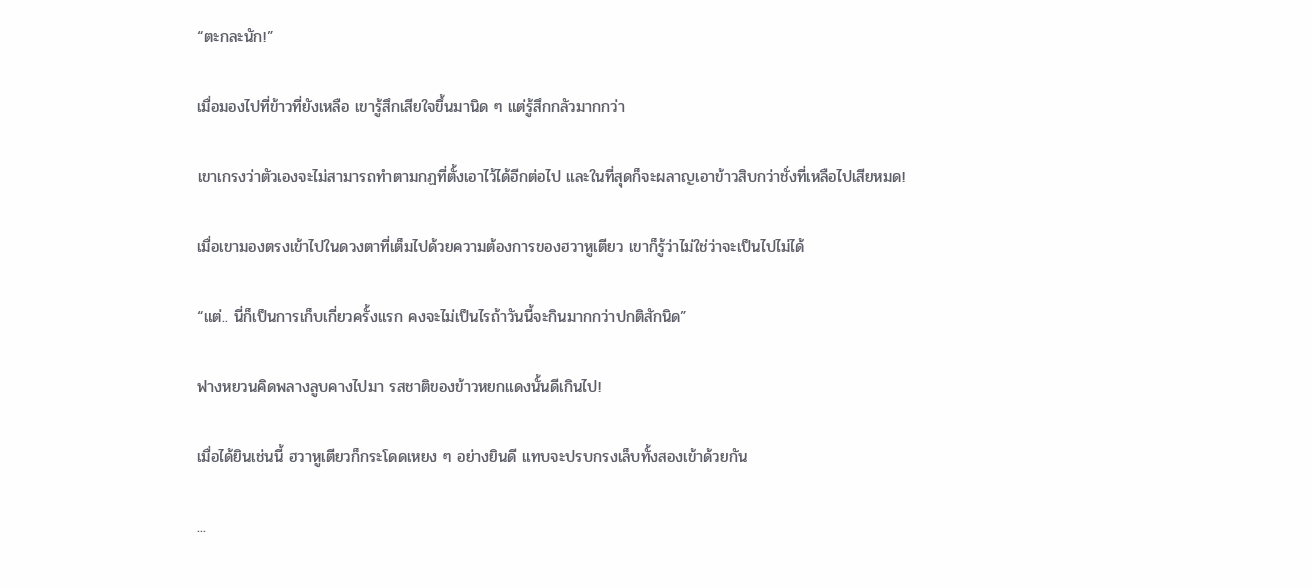“ตะกละนัก!”

เมื่อมองไปที่ข้าวที่ยังเหลือ เขารู้สึกเสียใจขึ้นมานิด ๆ แต่รู้สึกกลัวมากกว่า

เขาเกรงว่าตัวเองจะไม่สามารถทำตามกฏที่ตั้งเอาไว้ได้อีกต่อไป และในที่สุดก็จะผลาญเอาข้าวสิบกว่าชั่งที่เหลือไปเสียหมด!

เมื่อเขามองตรงเข้าไปในดวงตาที่เต็มไปด้วยความต้องการของฮวาหูเตียว เขาก็รู้ว่าไม่ใช่ว่าจะเป็นไปไม่ได้

“แต่.. นี่ก็เป็นการเก็บเกี่ยวครั้งแรก คงจะไม่เป็นไรถ้าวันนี้จะกินมากกว่าปกติสักนิด”

ฟางหยวนคิดพลางลูบคางไปมา รสชาติของข้าวหยกแดงนั้นดีเกินไป!

เมื่อได้ยินเช่นนี้ ฮวาหูเตียวก็กระโดดเหยง ๆ อย่างยินดี แทบจะปรบกรงเล็บทั้งสองเข้าด้วยกัน

...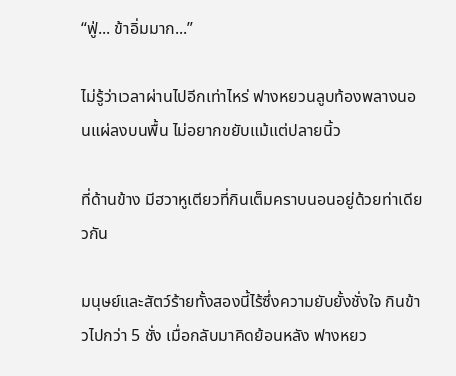“ฟู่... ข้าอิ่มมาก...”

ไม่รู้ว่าเวลาผ่านไปอีกเท่าไหร่ ฟางหยวนลูบท้องพลางนอนแผ่ลงบนพื้น ไม่อยากขยับแม้แต่ปลายนิ้ว

ที่ด้านข้าง มีฮวาหูเตียวที่กินเต็มคราบนอนอยู่ด้วยท่าเดียวกัน

มนุษย์และสัตว์ร้ายทั้งสองนี้ไร้ซึ่งความยับยั้งชั่งใจ กินข้าวไปกว่า 5 ชั่ง เมื่อกลับมาคิดย้อนหลัง ฟางหยว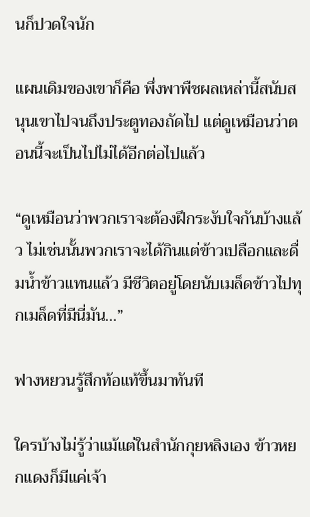นก็ปวดใจนัก

แผนเดิมของเขาก็คือ พึ่งพาพืชผลเหล่านี้สนับสนุนเขาไปจนถึงประตูทองถัดไป แต่ดูเหมือนว่าตอนนี้จะเป็นไปไม่ได้อีกต่อไปแล้ว

“ดูเหมือนว่าพวกเราจะต้องฝึกระงับใจกันบ้างแล้ว ไม่เช่นนั้นพวกเราจะได้กินแต่ข้าวเปลือกและดื่มน้ำข้าวแทนแล้ว มีชีวิตอยู่โดยนับเมล็ดข้าวไปทุกเมล็ดที่มีนี่มัน...”

ฟางหยวนรู้สึกท้อแท้ขึ้นมาทันที

ใครบ้างไม่รู้ว่าแม้แต่ในสำนักกุยหลิงเอง ข้าวหยกแดงก็มีแค่เจ้า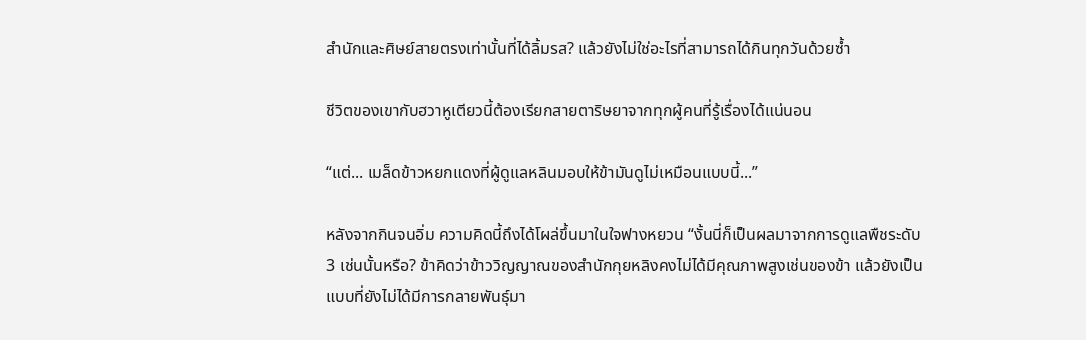สำนักและศิษย์สายตรงเท่านั้นที่ได้ลิ้มรส? แล้วยังไม่ใช่อะไรที่สามารถได้กินทุกวันด้วยซ้ำ

ชีวิตของเขากับฮวาหูเตียวนี้ต้องเรียกสายตาริษยาจากทุกผู้คนที่รู้เรื่องได้แน่นอน

“แต่... เมล็ดข้าวหยกแดงที่ผู้ดูแลหลินมอบให้ข้ามันดูไม่เหมือนแบบนี้...”

หลังจากกินจนอิ่ม ความคิดนี้ถึงได้โผล่ขึ้นมาในใจฟางหยวน “งั้นนี่ก็เป็นผลมาจากการดูแลพืชระดับ 3 เช่นนั้นหรือ? ข้าคิดว่าข้าววิญญาณของสำนักกุยหลิงคงไม่ได้มีคุณภาพสูงเช่นของข้า แล้วยังเป็นแบบที่ยังไม่ได้มีการกลายพันธุ์มา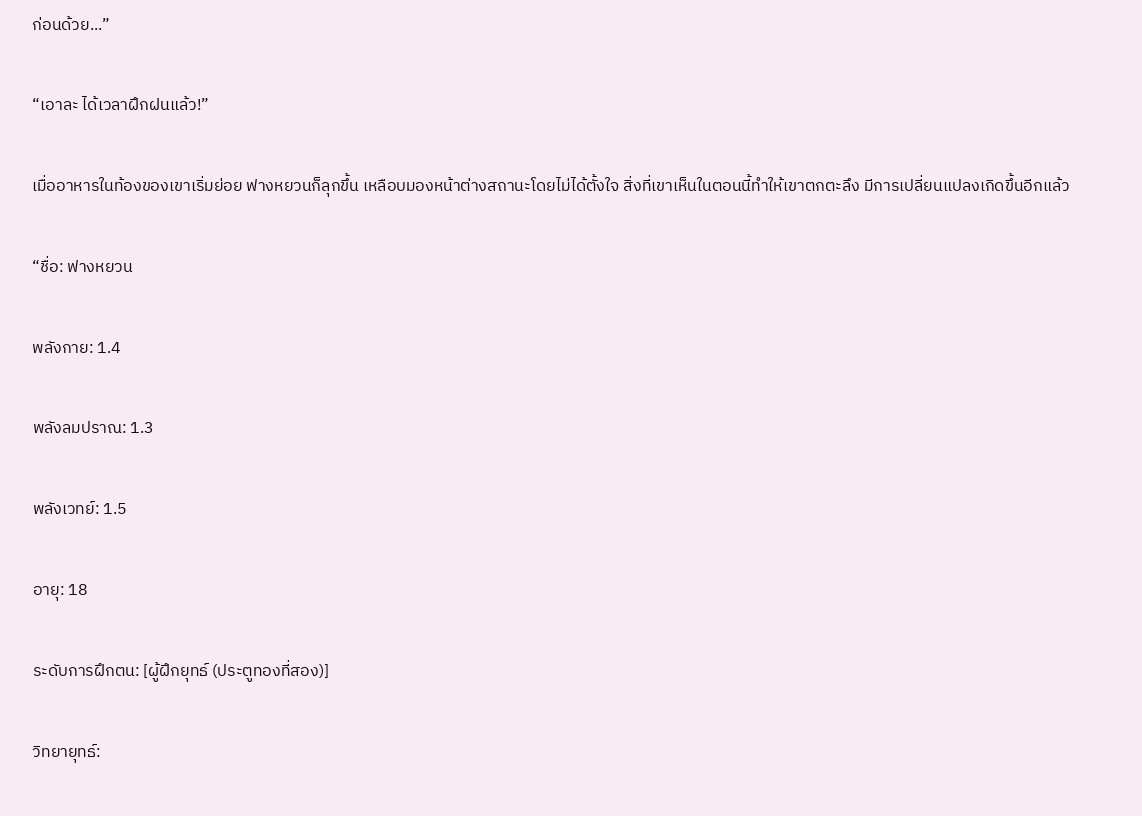ก่อนด้วย...”

“เอาละ ได้เวลาฝึกฝนแล้ว!”

เมื่ออาหารในท้องของเขาเริ่มย่อย ฟางหยวนก็ลุกขึ้น เหลือบมองหน้าต่างสถานะโดยไม่ได้ตั้งใจ สิ่งที่เขาเห็นในตอนนี้ทำให้เขาตกตะลึง มีการเปลี่ยนแปลงเกิดขึ้นอีกแล้ว

“ชื่อ: ฟางหยวน

พลังกาย: 1.4

พลังลมปราณ: 1.3

พลังเวทย์: 1.5

อายุ: 18

ระดับการฝึกตน: [ผู้ฝึกยุทธ์ (ประตูทองที่สอง)]

วิทยายุทธ์: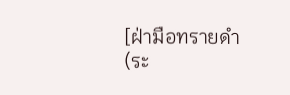[ฝ่ามือทรายดำ (ระ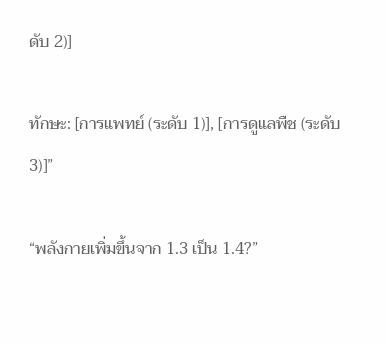ดับ 2)]

ทักษะ: [การแพทย์ (ระดับ 1)], [การดูแลพืช (ระดับ 3)]”

“พลังกายเพิ่มขึ้นจาก 1.3 เป็น 1.4?”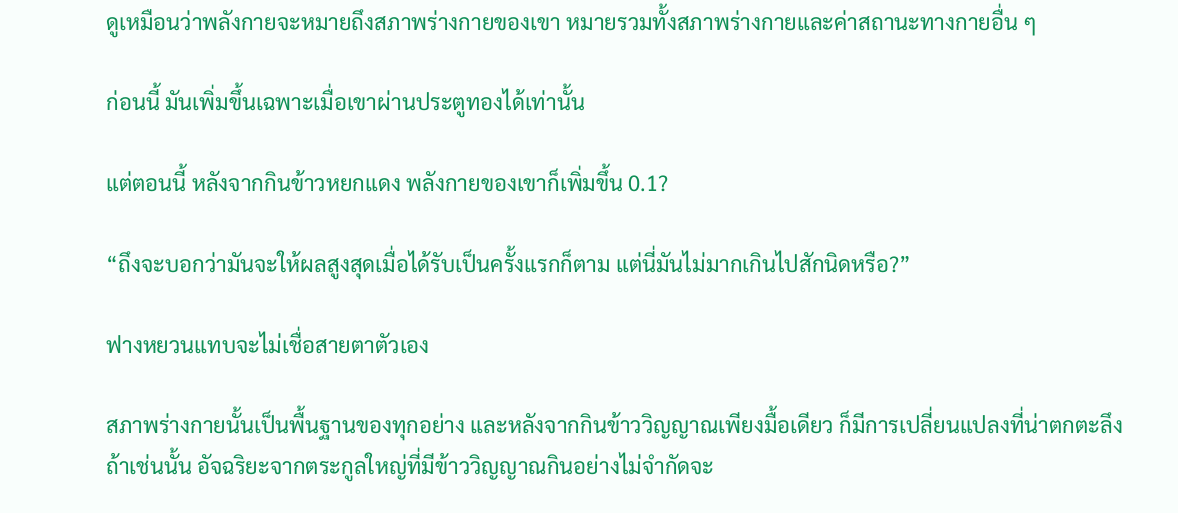ดูเหมือนว่าพลังกายจะหมายถึงสภาพร่างกายของเขา หมายรวมทั้งสภาพร่างกายและค่าสถานะทางกายอื่น ๆ

ก่อนนี้ มันเพิ่มขึ้นเฉพาะเมื่อเขาผ่านประตูทองได้เท่านั้น

แต่ตอนนี้ หลังจากกินข้าวหยกแดง พลังกายของเขาก็เพิ่มขึ้น 0.1?

“ถึงจะบอกว่ามันจะให้ผลสูงสุดเมื่อได้รับเป็นครั้งแรกก็ตาม แต่นี่มันไม่มากเกินไปสักนิดหรือ?”

ฟางหยวนแทบจะไม่เชื่อสายตาตัวเอง

สภาพร่างกายนั้นเป็นพื้นฐานของทุกอย่าง และหลังจากกินข้าววิญญาณเพียงมื้อเดียว ก็มีการเปลี่ยนแปลงที่น่าตกตะลึง ถ้าเช่นนั้น อัจฉริยะจากตระกูลใหญ่ที่มีข้าววิญญาณกินอย่างไม่จำกัดจะ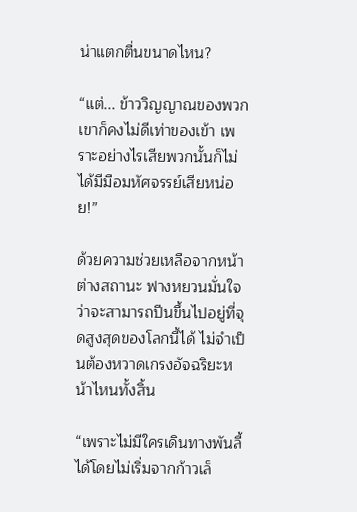น่าแตกตื่นขนาดไหน?

“แต่... ข้าววิญญาณของพวกเขาก็คงไม่ดีเท่าของเข้า เพราะอย่างไรเสียพวกนั้นก็ไม่ได้มีมือมหัศจรรย์เสียหน่อย!”

ด้วยความช่วยเหลือจากหน้าต่างสถานะ ฟางหยวนมั่นใจว่าจะสามารถปีนขึ้นไปอยู่ที่จุดสูงสุดของโลกนี้ได้ ไม่จำเป็นต้องหวาดเกรงอัจฉริยะหน้าไหนทั้งสิ้น

“เพราะไม่มีใครเดินทางพันลี้ได้โดยไม่เริ่มจากก้าวเล็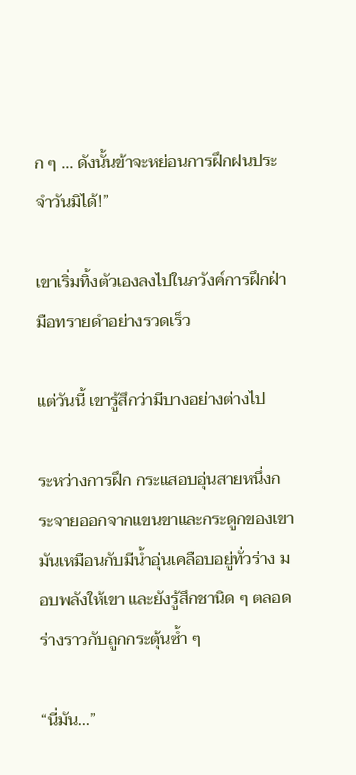ก ๆ ... ดังนั้นข้าจะหย่อนการฝึกฝนประจำวันมิได้!”

เขาเริ่มทิ้งตัวเองลงไปในภวังค์การฝึกฝ่ามือทรายดำอย่างรวดเร็ว

แต่วันนี้ เขารู้สึกว่ามีบางอย่างต่างไป

ระหว่างการฝึก กระแสอบอุ่นสายหนึ่งกระจายออกจากแขนขาและกระดูกของเขา มันเหมือนกับมีน้ำอุ่นเคลือบอยู่ทั่วร่าง มอบพลังให้เขา และยังรู้สึกชานิด ๆ ตลอดร่างราวกับถูกกระตุ้นซ้ำ ๆ

“นี่มัน...”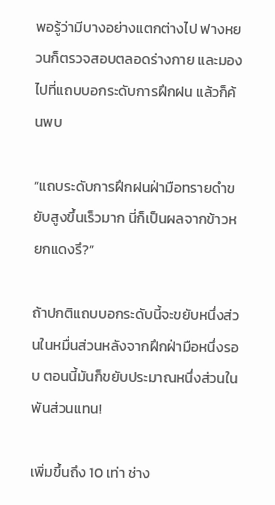พอรู้ว่ามีบางอย่างแตกต่างไป ฟางหยวนก็ตรวจสอบตลอดร่างกาย และมองไปที่แถบบอกระดับการฝึกฝน แล้วก็ค้นพบ

“แถบระดับการฝึกฝนฝ่ามือทรายดำขยับสูงขึ้นเร็วมาก นี่ก็เป็นผลจากข้าวหยกแดงรึ?”

ถ้าปกติแถบบอกระดับนี้จะขยับหนึ่งส่วนในหมื่นส่วนหลังจากฝึกฝ่ามือหนึ่งรอบ ตอนนี้มันก็ขยับประมาณหนึ่งส่วนในพันส่วนแทน!

เพิ่มขึ้นถึง 10 เท่า ช่าง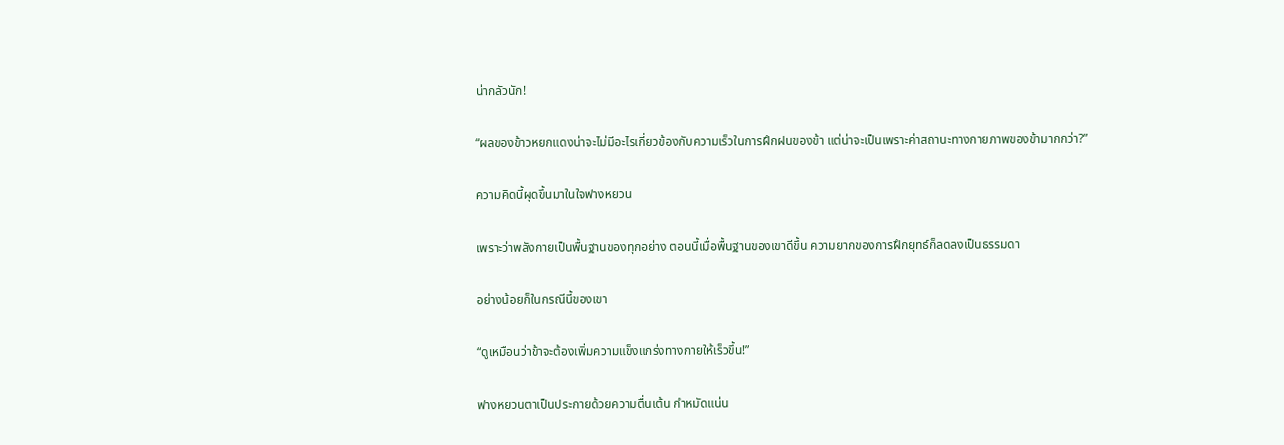น่ากลัวนัก!

“ผลของข้าวหยกแดงน่าจะไม่มีอะไรเกี่ยวข้องกับความเร็วในการฝึกฝนของข้า แต่น่าจะเป็นเพราะค่าสถานะทางกายภาพของข้ามากกว่า?”

ความคิดนี้ผุดขึ้นมาในใจฟางหยวน

เพราะว่าพลังกายเป็นพื้นฐานของทุกอย่าง ตอนนี้เมื่อพื้นฐานของเขาดีขึ้น ความยากของการฝึกยุทธ์ก็ลดลงเป็นธรรมดา

อย่างน้อยก็ในกรณีนี้ของเขา

“ดูเหมือนว่าข้าจะต้องเพิ่มความแข็งแกร่งทางกายให้เร็วขึ้น!”

ฟางหยวนตาเป็นประกายด้วยความตื่นเต้น กำหมัดแน่น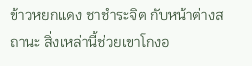ข้าวหยกแดง ชาชำระจิต กับหน้าต่างสถานะ สิ่งเหล่านี้ช่วยเขาโกงอ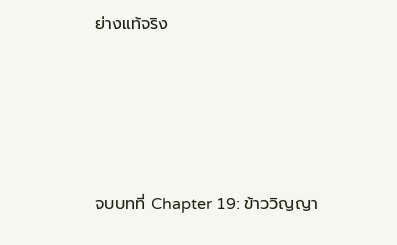ย่างแท้จริง





จบบทที่ Chapter 19: ข้าววิญญา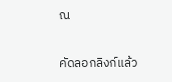ณ

คัดลอกลิงก์แล้ว